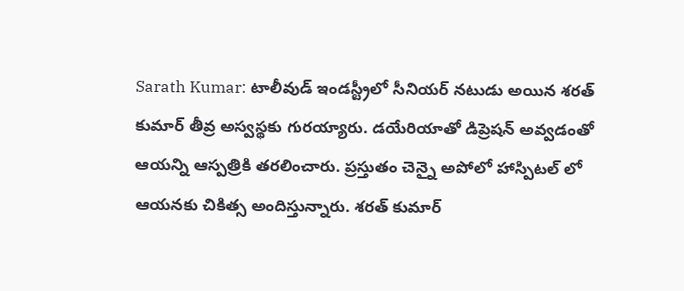Sarath Kumar: టాలీవుడ్ ఇండస్ట్రీలో సీనియర్ నటుడు అయిన శరత్ కుమార్ తీవ్ర అస్వస్థకు గురయ్యారు. డయేరియాతో డిప్రెషన్ అవ్వడంతో ఆయన్ని ఆస్పత్రికి తరలించారు. ప్రస్తుతం చెన్నై అపోలో హాస్పిటల్ లో ఆయనకు చికిత్స అందిస్తున్నారు. శరత్ కుమార్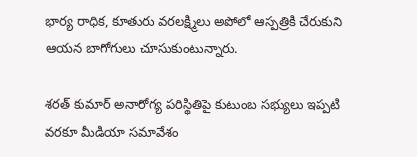భార్య రాధిక, కూతురు వరలక్ష్మిలు అపోలో ఆస్పత్రికి చేరుకుని ఆయన బాగోగులు చూసుకుంటున్నారు.

శరత్ కుమార్ అనారోగ్య పరిస్థితిపై కుటుంబ సభ్యులు ఇప్పటి వరకూ మీడియా సమావేశం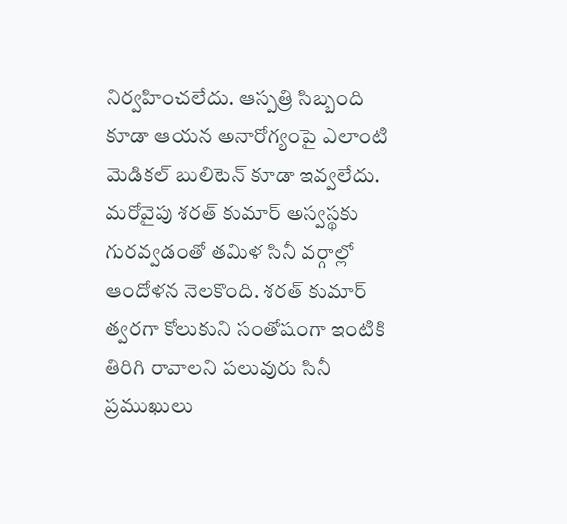నిర్వహించలేదు. ఆస్పత్రి సిబ్బంది కూడా ఆయన అనారోగ్యంపై ఎలాంటి మెడికల్ బులిటెన్ కూడా ఇవ్వలేదు. మరోవైపు శరత్ కుమార్ అస్వస్థకు గురవ్వడంతో తమిళ సినీ వర్గాల్లో ఆందోళన నెలకొంది. శరత్ కుమార్ త్వరగా కోలుకుని సంతోషంగా ఇంటికి తిరిగి రావాలని పలువురు సినీ ప్రముఖులు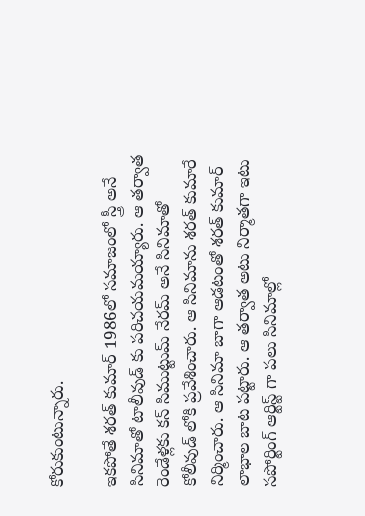కోరుకుంటున్నారు.

ఇకపోతే శరత్ కుమార్ 1986లో సమాజంలో స్త్రీ అనే సినిమాతో టాలీవుడ్ కు పరిచయమయ్యారు. ఆ తర్వాత రెండేళ్లకు కన్ సిముట్టుమ్ నేరమ్ అనే సినిమాతో కోలీవుడ్ లోకి ప్రవేశించారు. ఆ సినిమాను శరత్ కుమారే నిర్మించారు. ఆ సినిమా బాగా ఆడటంతో శరత్ కుమార్ లాభాల బాట పట్టారు. ఆ తర్వాత అటు నిర్మాతగా ఇటు సపోర్టింగ్ ఆర్టిస్ట్ గా పలు సినిమాల్లో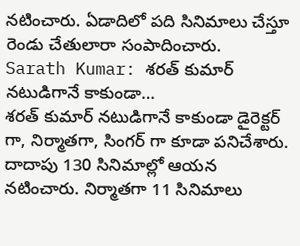నటించారు. ఏడాదిలో పది సినిమాలు చేస్తూ రెండు చేతులారా సంపాదించారు.
Sarath Kumar: శరత్ కుమార్ నటుడిగానే కాకుండా…
శరత్ కుమార్ నటుడిగానే కాకుండా డైరెక్టర్ గా, నిర్మాతగా, సింగర్ గా కూడా పనిచేశారు. దాదాపు 130 సినిమాల్లో ఆయన నటించారు. నిర్మాతగా 11 సినిమాలు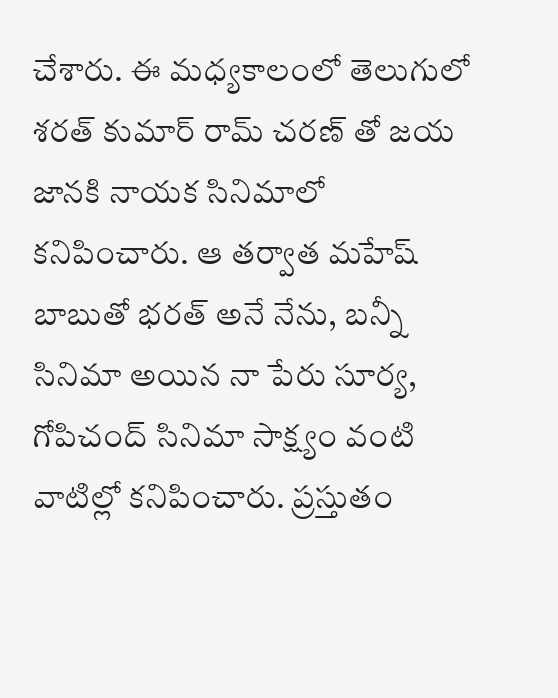చేశారు. ఈ మధ్యకాలంలో తెలుగులో శరత్ కుమార్ రామ్ చరణ్ తో జయ జానకి నాయక సినిమాలో కనిపించారు. ఆ తర్వాత మహేష్ బాబుతో భరత్ అనే నేను, బన్నీ సినిమా అయిన నా పేరు సూర్య, గోపిచంద్ సినిమా సాక్ష్యం వంటి వాటిల్లో కనిపించారు. ప్రస్తుతం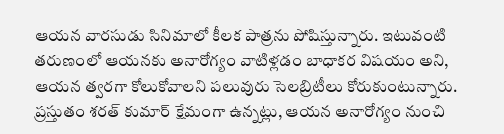ఆయన వారసుడు సినిమాలో కీలక పాత్రను పోషిస్తున్నారు. ఇటువంటి తరుణంలో ఆయనకు అనారోగ్యం వాటిళ్లడం బాధాకర విషయం అని, ఆయన త్వరగా కోలుకోవాలని పలువురు సెలబ్రిటీలు కోరుకుంటున్నారు. ప్రస్తుతం శరత్ కుమార్ క్షేమంగా ఉన్నట్లు, ఆయన అనారోగ్యం నుంచి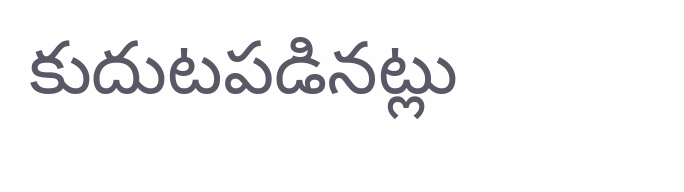కుదుటపడినట్లు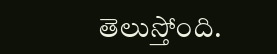తెలుస్తోంది.